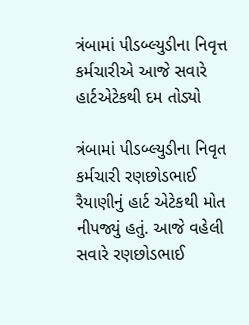ત્રંબામાં પીડબ્લ્યુડીના નિવૃત્ત કર્મચારીએ આજે સવારે હાર્ટએટેકથી દમ તોડ્યો

ત્રંબામાં પીડબ્લ્યુડીના નિવૃત કર્મચારી રણછોડભાઈ રૈયાણીનું હાર્ટ એટેકથી મોત નીપજ્યું હતું. આજે વહેલી સવારે રણછોડભાઈ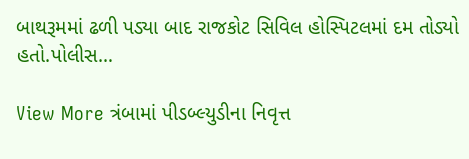બાથરૂમમાં ઢળી પડ્યા બાદ રાજકોટ સિવિલ હોસ્પિટલમાં દમ તોડ્યો હતો.પોલીસ…

View More ત્રંબામાં પીડબ્લ્યુડીના નિવૃત્ત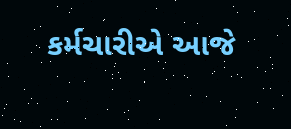કર્મચારીએ આજે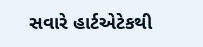સવારે હાર્ટએટેકથી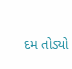દમ તોડ્યો